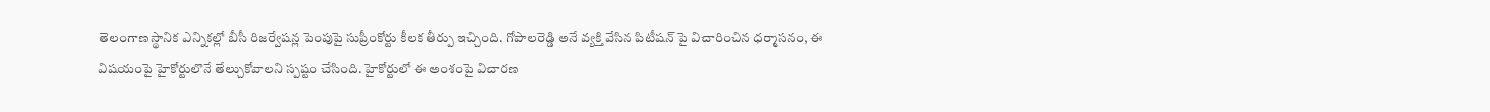తెలంగాణ స్థానిక ఎన్నికల్లో బీసీ రిజర్వేషన్ల పెంపుపై సుప్రీంకోర్టు కీలక తీర్పు ఇచ్చింది. గోపాలరెడ్డి అనే వ్యక్తి వేసిన పిటీషన్ పై విచారించిన ధర్మాసనం, ఈ విషయంపై హైకోర్టులొనే తేల్చుకోవాలని స్పష్టం చేసింది. హైకోర్టులో ఈ అంశంపై విచారణ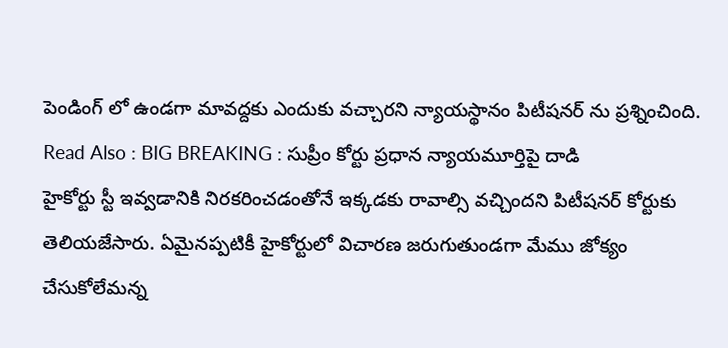పెండింగ్ లో ఉండగా మావద్దకు ఎందుకు వచ్చారని న్యాయస్థానం పిటీషనర్ ను ప్రశ్నించింది.
Read Also : BIG BREAKING : సుప్రీం కోర్టు ప్రధాన న్యాయమూర్తిపై దాడి
హైకోర్టు స్టీ ఇవ్వడానికి నిరకరించడంతోనే ఇక్కడకు రావాల్సి వచ్చిందని పిటీషనర్ కోర్టుకు తెలియజేసారు. ఏమైనప్పటికీ హైకోర్టులో విచారణ జరుగుతుండగా మేము జోక్యం చేసుకోలేమన్న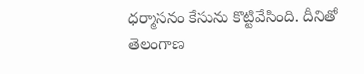ధర్మాసనం కేసును కొట్టివేసింది. దీనితో తెలంగాణ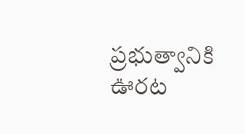ప్రభుత్వానికి ఊరట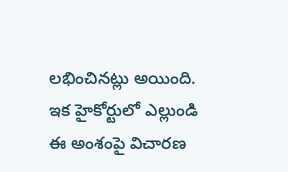లభించినట్లు అయింది. ఇక హైకోర్టులో ఎల్లుండి ఈ అంశంపై విచారణ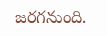జరగనుంది.